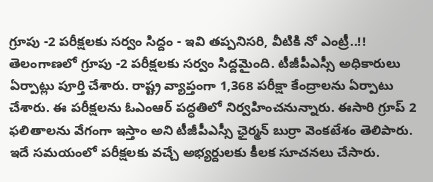గ్రూపు -2 పరీక్షలకు సర్వం సిద్దం - ఇవి తప్పనిసరి, వీటికి నో ఎంట్రీ..!!
తెలంగాణలో గ్రూపు -2 పరీక్షలకు సర్వం సిద్దమైంది. టీజీపీఎస్సీ అధికారులు ఏర్పాట్లు పూర్తి చేశారు. రాష్ట్ర వ్యాప్తంగా 1,368 పరీక్షా కేంద్రాలను ఏర్పాటు చేశారు. ఈ పరీక్షలను ఓఎంఆర్ పద్ధతిలో నిర్వహించనున్నారు. ఈసారి గ్రూప్ 2 ఫలితాలను వేగంగా ఇస్తాం అని టీజీపీఎస్సీ ఛైర్మన్ బుర్రా వెంకటేశం తెలిపారు. ఇదే సమయంలో పరీక్షలకు వచ్చే అభ్యర్దులకు కీలక సూచనలు చేసారు.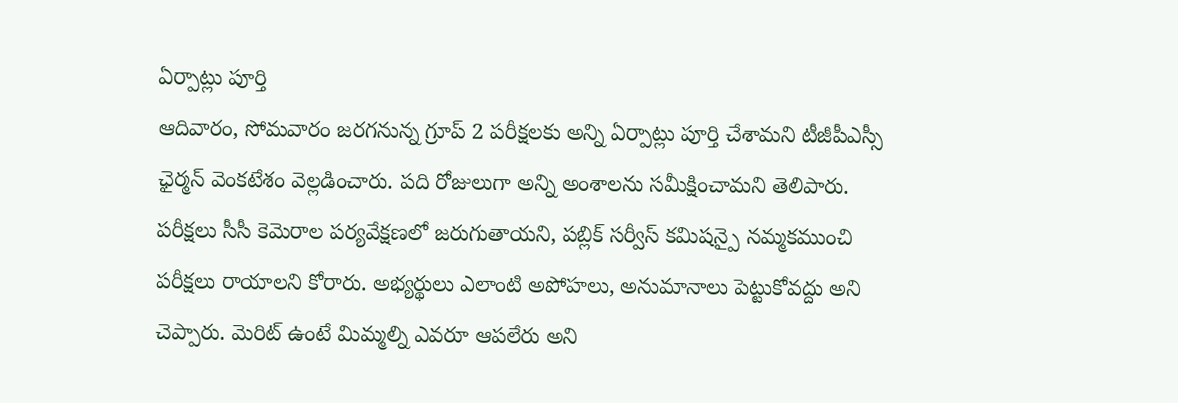ఏర్పాట్లు పూర్తి
ఆదివారం, సోమవారం జరగనున్న గ్రూప్ 2 పరీక్షలకు అన్ని ఏర్పాట్లు పూర్తి చేశామని టీజీపీఎస్సీ ఛైర్మన్ వెంకటేశం వెల్లడించారు. పది రోజులుగా అన్ని అంశాలను సమీక్షించామని తెలిపారు. పరీక్షలు సీసీ కెమెరాల పర్యవేక్షణలో జరుగుతాయని, పబ్లిక్ సర్వీస్ కమిషన్పై నమ్మకముంచి పరీక్షలు రాయాలని కోరారు. అభ్యర్థులు ఎలాంటి అపోహలు, అనుమానాలు పెట్టుకోవద్దు అని చెప్పారు. మెరిట్ ఉంటే మిమ్మల్ని ఎవరూ ఆపలేరు అని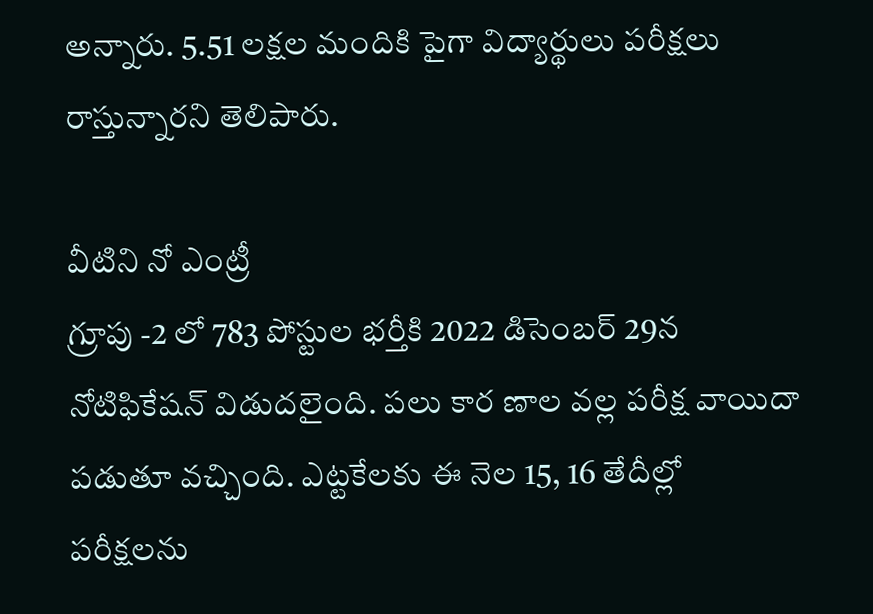అన్నారు. 5.51 లక్షల మందికి పైగా విద్యార్థులు పరీక్షలు రాస్తున్నారని తెలిపారు.

వీటిని నో ఎంట్రీ
గ్రూపు -2 లో 783 పోస్టుల భర్తీకి 2022 డిసెంబర్ 29న నోటిఫికేషన్ విడుదలైంది. పలు కార ణాల వల్ల పరీక్ష వాయిదా పడుతూ వచ్చింది. ఎట్టకేలకు ఈ నెల 15, 16 తేదీల్లో పరీక్షలను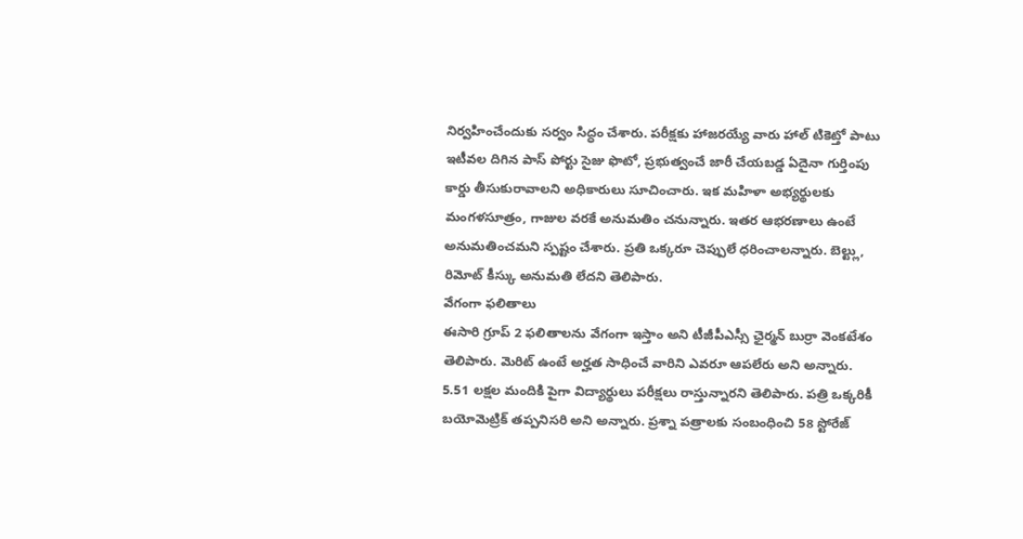నిర్వహించేందుకు సర్వం సిద్ధం చేశారు. పరీక్షకు హాజరయ్యే వారు హాల్ టికెట్తో పాటు ఇటీవల దిగిన పాస్ పోర్టు సైజు ఫొటో, ప్రభుత్వంచే జారీ చేయబడ్డ ఏదైనా గుర్తింపు కార్డు తీసుకురావాలని అధికారులు సూచించారు. ఇక మహిళా అభ్యర్థులకు మంగళసూత్రం, గాజుల వరకే అనుమతిం చనున్నారు. ఇతర ఆభరణాలు ఉంటే అనుమతించమని స్పష్టం చేశారు. ప్రతి ఒక్కరూ చెప్పులే ధరించాలన్నారు. బెల్ట్లు, రిమోట్ కీస్కు అనుమతి లేదని తెలిపారు.
వేగంగా ఫలితాలు
ఈసారి గ్రూప్ 2 ఫలితాలను వేగంగా ఇస్తాం అని టీజీపీఎస్సీ ఛైర్మన్ బుర్రా వెంకటేశం తెలిపారు. మెరిట్ ఉంటే అర్హత సాధించే వారిని ఎవరూ ఆపలేరు అని అన్నారు. 5.51 లక్షల మందికి పైగా విద్యార్థులు పరీక్షలు రాస్తున్నారని తెలిపారు. పత్రి ఒక్కరికీ బయోమెట్రిక్ తప్పనిసరి అని అన్నారు. ప్రశ్నా పత్రాలకు సంబంధించి 58 స్టోరేజ్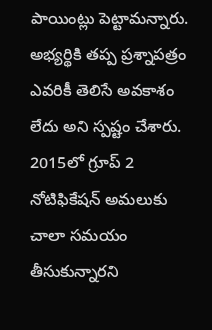పాయింట్లు పెట్టామన్నారు. అభ్యర్థికి తప్ప ప్రశ్నాపత్రం ఎవరికీ తెలిసే అవకాశం లేదు అని స్పష్టం చేశారు. 2015లో గ్రూప్ 2 నోటిఫికేషన్ అమలుకు చాలా సమయం తీసుకున్నారని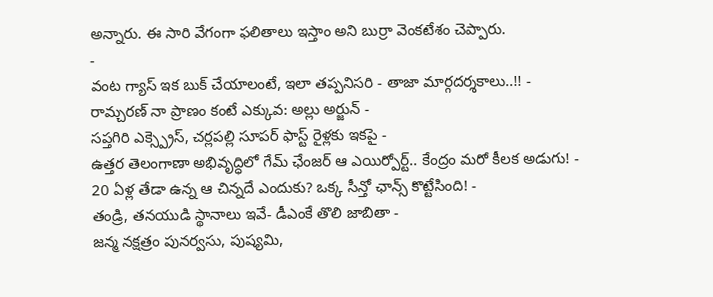అన్నారు. ఈ సారి వేగంగా ఫలితాలు ఇస్తాం అని బుర్రా వెంకటేశం చెప్పారు.
-
వంట గ్యాస్ ఇక బుక్ చేయాలంటే, ఇలా తప్పనిసరి - తాజా మార్గదర్శకాలు..!! -
రామ్చరణ్ నా ప్రాణం కంటే ఎక్కువ: అల్లు అర్జున్ -
సప్తగిరి ఎక్స్ప్రెస్, చర్లపల్లి సూపర్ ఫాస్ట్ రైళ్లకు ఇకపై -
ఉత్తర తెలంగాణా అభివృద్ధిలో గేమ్ ఛేంజర్ ఆ ఎయిర్పోర్ట్.. కేంద్రం మరో కీలక అడుగు! -
20 ఏళ్ల తేడా ఉన్న ఆ చిన్నదే ఎందుకు? ఒక్క సీన్తో ఛాన్స్ కొట్టేసింది! -
తండ్రి, తనయుడి స్థానాలు ఇవే- డీఎంకే తొలి జాబితా -
జన్మ నక్షత్రం పునర్వసు, పుష్యమి,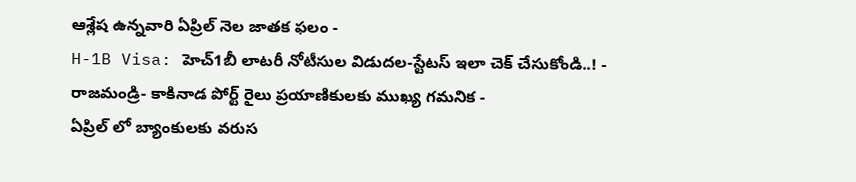ఆశ్లేష ఉన్నవారి ఏప్రిల్ నెల జాతక ఫలం -
H-1B Visa: హెచ్1బీ లాటరీ నోటీసుల విడుదల-స్టేటస్ ఇలా చెక్ చేసుకోండి..! -
రాజమండ్రి- కాకినాడ పోర్ట్ రైలు ప్రయాణికులకు ముఖ్య గమనిక -
ఏప్రిల్ లో బ్యాంకులకు వరుస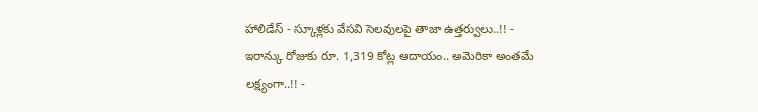హాలిడేస్ - స్కూళ్లకు వేసవి సెలవులపై తాజా ఉత్తర్వులు..!! -
ఇరాన్కు రోజుకు రూ. 1,319 కోట్ల ఆదాయం.. అమెరికా అంతమే లక్ష్యంగా..!! -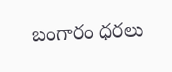బంగారం ధరలు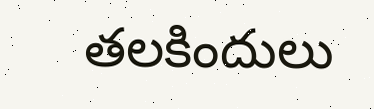తలకిందులు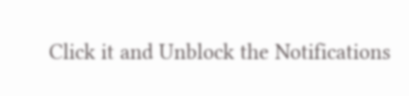Click it and Unblock the Notifications